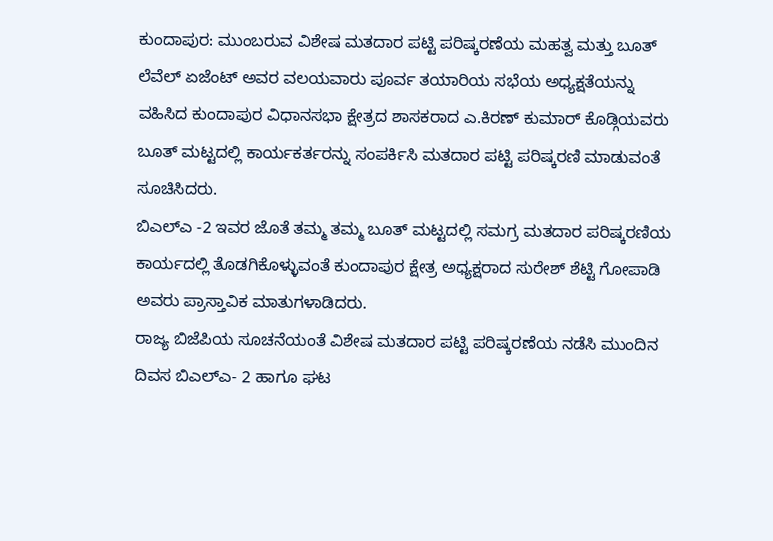ಕುಂದಾಪುರ: ಮುಂಬರುವ ವಿಶೇಷ ಮತದಾರ ಪಟ್ಟಿ ಪರಿಷ್ಕರಣೆಯ ಮಹತ್ವ ಮತ್ತು ಬೂತ್ ಲೆವೆಲ್ ಏಜೆಂಟ್ ಅವರ ವಲಯವಾರು ಪೂರ್ವ ತಯಾರಿಯ ಸಭೆಯ ಅಧ್ಯಕ್ಷತೆಯನ್ನು ವಹಿಸಿದ ಕುಂದಾಪುರ ವಿಧಾನಸಭಾ ಕ್ಷೇತ್ರದ ಶಾಸಕರಾದ ಎ.ಕಿರಣ್ ಕುಮಾರ್ ಕೊಡ್ಗಿಯವರು ಬೂತ್ ಮಟ್ಟದಲ್ಲಿ ಕಾರ್ಯಕರ್ತರನ್ನು ಸಂಪರ್ಕಿಸಿ ಮತದಾರ ಪಟ್ಟಿ ಪರಿಷ್ಕರಣಿ ಮಾಡುವಂತೆ ಸೂಚಿಸಿದರು.
ಬಿಎಲ್ಎ -2 ಇವರ ಜೊತೆ ತಮ್ಮ ತಮ್ಮ ಬೂತ್ ಮಟ್ಟದಲ್ಲಿ ಸಮಗ್ರ ಮತದಾರ ಪರಿಷ್ಕರಣಿಯ ಕಾರ್ಯದಲ್ಲಿ ತೊಡಗಿಕೊಳ್ಳುವಂತೆ ಕುಂದಾಪುರ ಕ್ಷೇತ್ರ ಅಧ್ಯಕ್ಷರಾದ ಸುರೇಶ್ ಶೆಟ್ಟಿ ಗೋಪಾಡಿ ಅವರು ಪ್ರಾಸ್ತಾವಿಕ ಮಾತುಗಳಾಡಿದರು.
ರಾಜ್ಯ ಬಿಜೆಪಿಯ ಸೂಚನೆಯಂತೆ ವಿಶೇಷ ಮತದಾರ ಪಟ್ಟಿ ಪರಿಷ್ಕರಣೆಯ ನಡೆಸಿ ಮುಂದಿನ ದಿವಸ ಬಿಎಲ್ಎ- 2 ಹಾಗೂ ಘಟ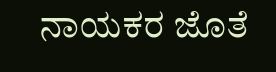ನಾಯಕರ ಜೊತೆ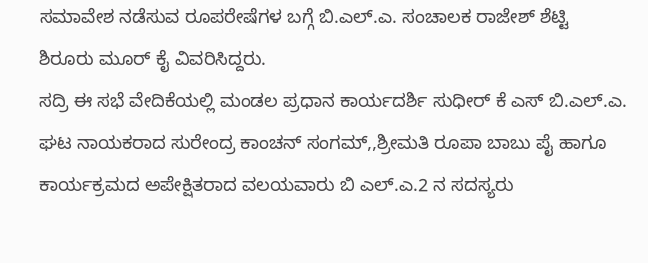ಸಮಾವೇಶ ನಡೆಸುವ ರೂಪರೇಷೆಗಳ ಬಗ್ಗೆ ಬಿ.ಎಲ್.ಎ. ಸಂಚಾಲಕ ರಾಜೇಶ್ ಶೆಟ್ಟಿ ಶಿರೂರು ಮೂರ್ ಕೈ ವಿವರಿಸಿದ್ದರು.
ಸದ್ರಿ ಈ ಸಭೆ ವೇದಿಕೆಯಲ್ಲಿ ಮಂಡಲ ಪ್ರಧಾನ ಕಾರ್ಯದರ್ಶಿ ಸುಧೀರ್ ಕೆ ಎಸ್ ಬಿ.ಎಲ್.ಎ. ಘಟ ನಾಯಕರಾದ ಸುರೇಂದ್ರ ಕಾಂಚನ್ ಸಂಗಮ್,,ಶ್ರೀಮತಿ ರೂಪಾ ಬಾಬು ಪೈ ಹಾಗೂ ಕಾರ್ಯಕ್ರಮದ ಅಪೇಕ್ಷಿತರಾದ ವಲಯವಾರು ಬಿ ಎಲ್.ಎ.2 ನ ಸದಸ್ಯರು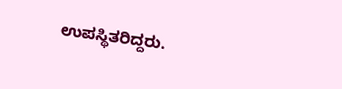ಉಪಸ್ಥಿತರಿದ್ದರು.